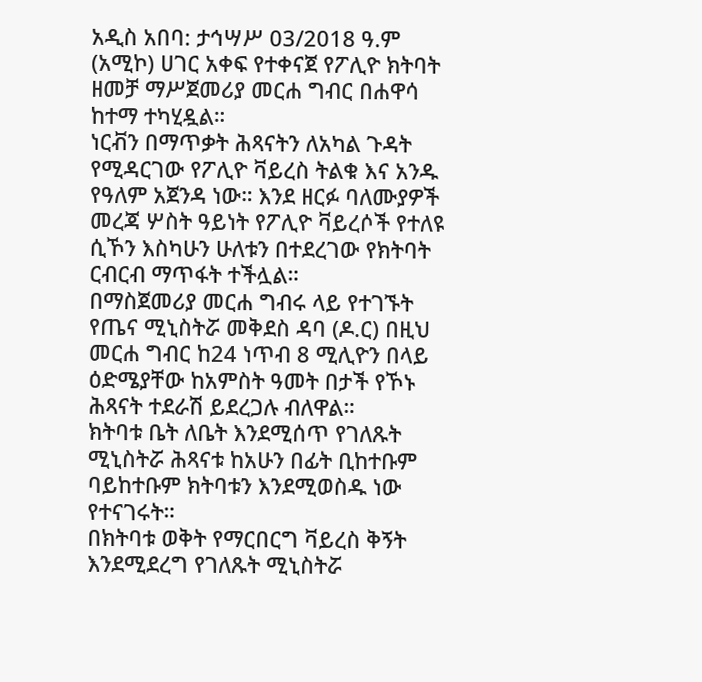አዲስ አበባ: ታኅሣሥ 03/2018 ዓ.ም (አሚኮ) ሀገር አቀፍ የተቀናጀ የፖሊዮ ክትባት ዘመቻ ማሥጀመሪያ መርሐ ግብር በሐዋሳ ከተማ ተካሂዷል።
ነርቭን በማጥቃት ሕጻናትን ለአካል ጉዳት የሚዳርገው የፖሊዮ ቫይረስ ትልቁ እና አንዱ የዓለም አጀንዳ ነው። እንደ ዘርፉ ባለሙያዎች መረጃ ሦስት ዓይነት የፖሊዮ ቫይረሶች የተለዩ ሲኾን እስካሁን ሁለቱን በተደረገው የክትባት ርብርብ ማጥፋት ተችሏል።
በማስጀመሪያ መርሐ ግብሩ ላይ የተገኙት የጤና ሚኒስትሯ መቅደስ ዳባ (ዶ.ር) በዚህ መርሐ ግብር ከ24 ነጥብ 8 ሚሊዮን በላይ ዕድሜያቸው ከአምስት ዓመት በታች የኾኑ ሕጻናት ተደራሽ ይደረጋሉ ብለዋል።
ክትባቱ ቤት ለቤት እንደሚሰጥ የገለጹት ሚኒስትሯ ሕጻናቱ ከአሁን በፊት ቢከተቡም ባይከተቡም ክትባቱን እንደሚወስዱ ነው የተናገሩት።
በክትባቱ ወቅት የማርበርግ ቫይረስ ቅኝት እንደሚደረግ የገለጹት ሚኒስትሯ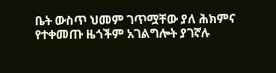ቤት ውስጥ ህመም ገጥሟቸው ያለ ሕክምና የተቀመጡ ዜጎችም አገልግሎት ያገኛሉ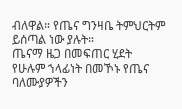ብለዋል። የጤና ግንዛቤ ትምህርትም ይሰጣል ነው ያሉት።
ጤናማ ዜጋ በመፍጠር ሂደት የሁሉም ኀላፊነት በመኾኑ የጤና ባለሙያዎችን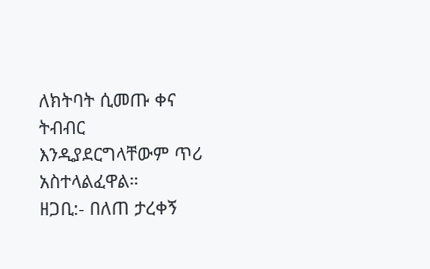ለክትባት ሲመጡ ቀና ትብብር እንዲያደርግላቸውም ጥሪ አስተላልፈዋል።
ዘጋቢ:- በለጠ ታረቀኝ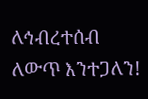ለኅብረተሰብ ለውጥ እንተጋለን!